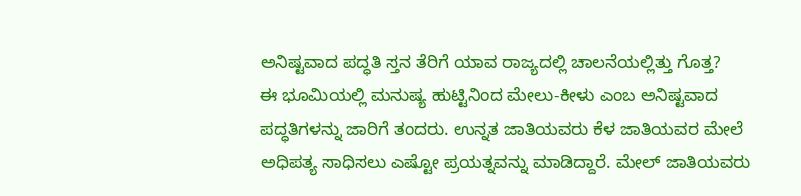ಅನಿಷ್ಟವಾದ ಪದ್ಧತಿ ಸ್ತನ ತೆರಿಗೆ ಯಾವ ರಾಜ್ಯದಲ್ಲಿ ಚಾಲನೆಯಲ್ಲಿತ್ತು ಗೊತ್ತ?
ಈ ಭೂಮಿಯಲ್ಲಿ ಮನುಷ್ಯ ಹುಟ್ಟಿನಿಂದ ಮೇಲು-ಕೀಳು ಎಂಬ ಅನಿಷ್ಟವಾದ ಪದ್ಧತಿಗಳನ್ನು ಜಾರಿಗೆ ತಂದರು. ಉನ್ನತ ಜಾತಿಯವರು ಕೆಳ ಜಾತಿಯವರ ಮೇಲೆ ಅಧಿಪತ್ಯ ಸಾಧಿಸಲು ಎಷ್ಟೋ ಪ್ರಯತ್ನವನ್ನು ಮಾಡಿದ್ದಾರೆ. ಮೇಲ್ ಜಾತಿಯವರು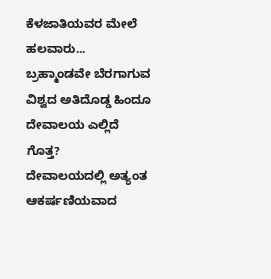ಕೆಳಜಾತಿಯವರ ಮೇಲೆ ಹಲವಾರು...
ಬ್ರಹ್ಮಾಂಡವೇ ಬೆರಗಾಗುವ ವಿಶ್ವದ ಅತಿದೊಡ್ಡ ಹಿಂದೂ ದೇವಾಲಯ ಎಲ್ಲಿದೆ ಗೊತ್ತ?
ದೇವಾಲಯದಲ್ಲಿ ಅತ್ಯಂತ ಆಕರ್ಷಣಿಯವಾದ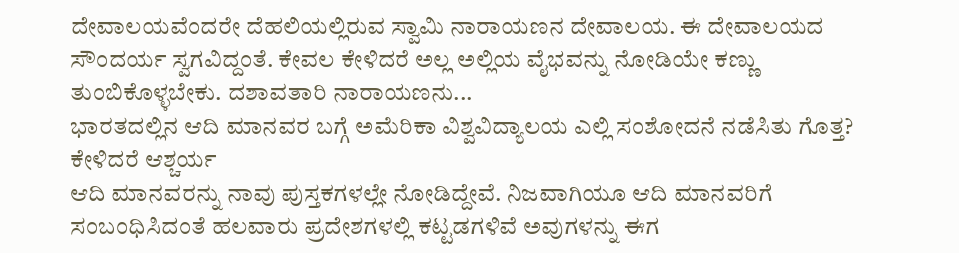ದೇವಾಲಯವೆಂದರೇ ದೆಹಲಿಯಲ್ಲಿರುವ ಸ್ವಾಮಿ ನಾರಾಯಣನ ದೇವಾಲಯ. ಈ ದೇವಾಲಯದ ಸೌಂದರ್ಯ ಸ್ವಗವಿದ್ದಂತೆ. ಕೇವಲ ಕೇಳಿದರೆ ಅಲ್ಲ ಅಲ್ಲಿಯ ವೈಭವನ್ನು ನೋಡಿಯೇ ಕಣ್ಣು ತುಂಬಿಕೊಳ್ಳಬೇಕು. ದಶಾವತಾರಿ ನಾರಾಯಣನು...
ಭಾರತದಲ್ಲಿನ ಆದಿ ಮಾನವರ ಬಗ್ಗೆ ಅಮೆರಿಕಾ ವಿಶ್ವವಿದ್ಯಾಲಯ ಎಲ್ಲಿ ಸಂಶೋದನೆ ನಡೆಸಿತು ಗೊತ್ತ? ಕೇಳಿದರೆ ಆಶ್ಚರ್ಯ
ಆದಿ ಮಾನವರನ್ನು ನಾವು ಪುಸ್ತಕಗಳಲ್ಲೇ ನೋಡಿದ್ದೇವೆ. ನಿಜವಾಗಿಯೂ ಆದಿ ಮಾನವರಿಗೆ ಸಂಬಂಧಿಸಿದಂತೆ ಹಲವಾರು ಪ್ರದೇಶಗಳಲ್ಲಿ ಕಟ್ಟಡಗಳಿವೆ ಅವುಗಳನ್ನು ಈಗ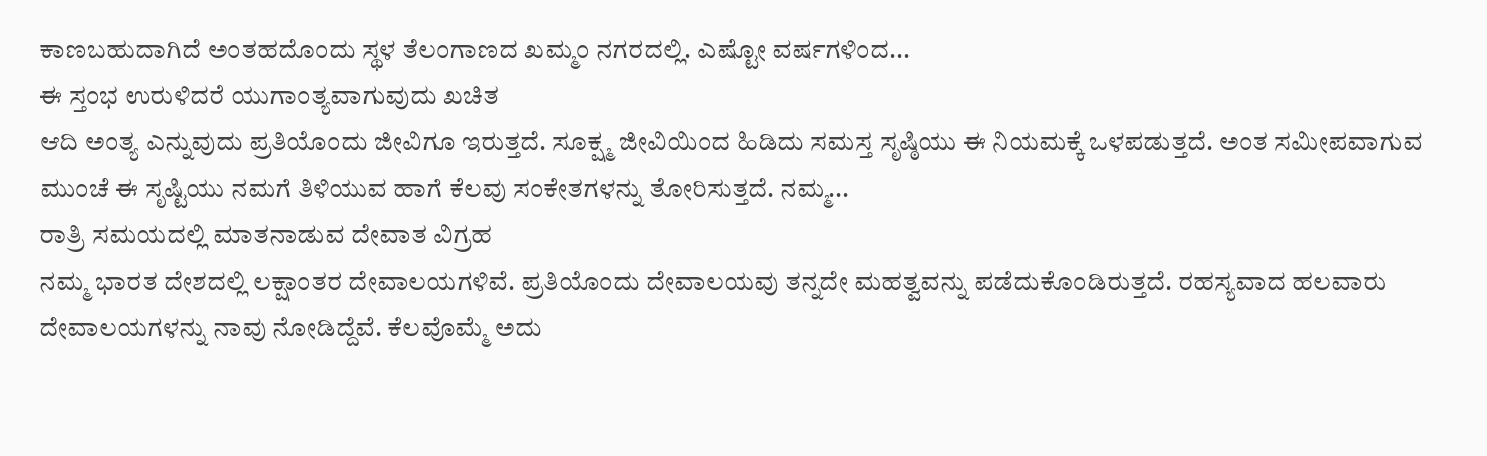ಕಾಣಬಹುದಾಗಿದೆ ಅಂತಹದೊಂದು ಸ್ಥಳ ತೆಲಂಗಾಣದ ಖಮ್ಮಂ ನಗರದಲ್ಲಿ. ಎಷ್ಟೋ ವರ್ಷಗಳಿಂದ...
ಈ ಸ್ತಂಭ ಉರುಳಿದರೆ ಯುಗಾಂತ್ಯವಾಗುವುದು ಖಚಿತ
ಆದಿ ಅಂತ್ಯ ಎನ್ನುವುದು ಪ್ರತಿಯೊಂದು ಜೀವಿಗೂ ಇರುತ್ತದೆ. ಸೂಕ್ಷ್ಮ ಜೀವಿಯಿಂದ ಹಿಡಿದು ಸಮಸ್ತ ಸೃಷ್ಠಿಯು ಈ ನಿಯಮಕ್ಕೆ ಒಳಪಡುತ್ತದೆ. ಅಂತ ಸಮೀಪವಾಗುವ ಮುಂಚೆ ಈ ಸೃಷ್ಟಿಯು ನಮಗೆ ತಿಳಿಯುವ ಹಾಗೆ ಕೆಲವು ಸಂಕೇತಗಳನ್ನು ತೋರಿಸುತ್ತದೆ. ನಮ್ಮ...
ರಾತ್ರಿ ಸಮಯದಲ್ಲಿ ಮಾತನಾಡುವ ದೇವಾತ ವಿಗ್ರಹ
ನಮ್ಮ ಭಾರತ ದೇಶದಲ್ಲಿ ಲಕ್ಷಾಂತರ ದೇವಾಲಯಗಳಿವೆ. ಪ್ರತಿಯೊಂದು ದೇವಾಲಯವು ತನ್ನದೇ ಮಹತ್ವವನ್ನು ಪಡೆದುಕೊಂಡಿರುತ್ತದೆ. ರಹಸ್ಯವಾದ ಹಲವಾರು ದೇವಾಲಯಗಳನ್ನು ನಾವು ನೋಡಿದ್ದೆವೆ. ಕೆಲವೊಮ್ಮೆ ಅದು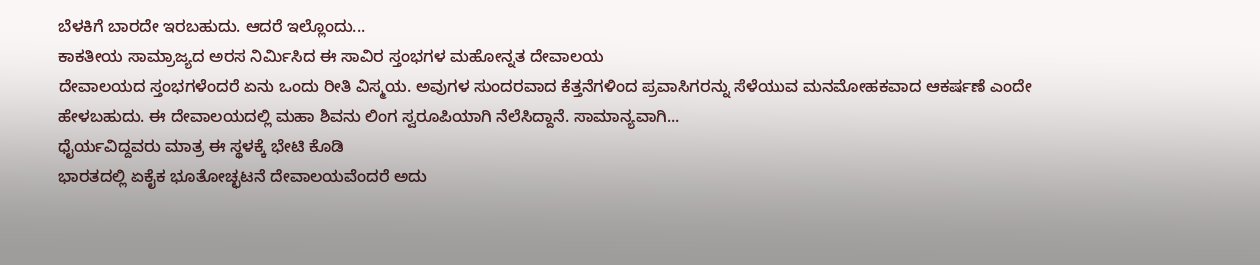ಬೆಳಕಿಗೆ ಬಾರದೇ ಇರಬಹುದು. ಆದರೆ ಇಲ್ಲೊಂದು...
ಕಾಕತೀಯ ಸಾಮ್ರಾಜ್ಯದ ಅರಸ ನಿರ್ಮಿಸಿದ ಈ ಸಾವಿರ ಸ್ತಂಭಗಳ ಮಹೋನ್ನತ ದೇವಾಲಯ
ದೇವಾಲಯದ ಸ್ತಂಭಗಳೆಂದರೆ ಏನು ಒಂದು ರೀತಿ ವಿಸ್ಮಯ. ಅವುಗಳ ಸುಂದರವಾದ ಕೆತ್ತನೆಗಳಿಂದ ಪ್ರವಾಸಿಗರನ್ನು ಸೆಳೆಯುವ ಮನಮೋಹಕವಾದ ಆಕರ್ಷಣೆ ಎಂದೇ ಹೇಳಬಹುದು. ಈ ದೇವಾಲಯದಲ್ಲಿ ಮಹಾ ಶಿವನು ಲಿಂಗ ಸ್ವರೂಪಿಯಾಗಿ ನೆಲೆಸಿದ್ದಾನೆ. ಸಾಮಾನ್ಯವಾಗಿ...
ಧೈರ್ಯವಿದ್ದವರು ಮಾತ್ರ ಈ ಸ್ಥಳಕ್ಕೆ ಭೇಟಿ ಕೊಡಿ
ಭಾರತದಲ್ಲಿ ಏಕೈಕ ಭೂತೋಚ್ಛಟನೆ ದೇವಾಲಯವೆಂದರೆ ಅದು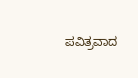ಪವಿತ್ರವಾದ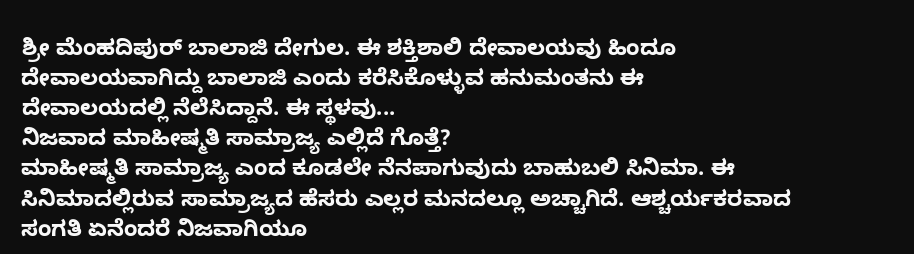ಶ್ರೀ ಮೆಂಹದಿಪುರ್ ಬಾಲಾಜಿ ದೇಗುಲ. ಈ ಶಕ್ತಿಶಾಲಿ ದೇವಾಲಯವು ಹಿಂದೂ ದೇವಾಲಯವಾಗಿದ್ದು ಬಾಲಾಜಿ ಎಂದು ಕರೆಸಿಕೊಳ್ಳುವ ಹನುಮಂತನು ಈ ದೇವಾಲಯದಲ್ಲಿ ನೆಲೆಸಿದ್ದಾನೆ. ಈ ಸ್ಥಳವು...
ನಿಜವಾದ ಮಾಹೀಷ್ಮತಿ ಸಾಮ್ರಾಜ್ಯ ಎಲ್ಲಿದೆ ಗೊತ್ತೆ?
ಮಾಹೀಷ್ಮತಿ ಸಾಮ್ರಾಜ್ಯ ಎಂದ ಕೂಡಲೇ ನೆನಪಾಗುವುದು ಬಾಹುಬಲಿ ಸಿನಿಮಾ. ಈ ಸಿನಿಮಾದಲ್ಲಿರುವ ಸಾಮ್ರಾಜ್ಯದ ಹೆಸರು ಎಲ್ಲರ ಮನದಲ್ಲೂ ಅಚ್ಚಾಗಿದೆ. ಆಶ್ಚರ್ಯಕರವಾದ ಸಂಗತಿ ಏನೆಂದರೆ ನಿಜವಾಗಿಯೂ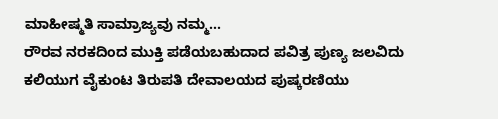ಮಾಹೀಷ್ಮತಿ ಸಾಮ್ರಾಜ್ಯವು ನಮ್ಮ...
ರೌರವ ನರಕದಿಂದ ಮುಕ್ತಿ ಪಡೆಯಬಹುದಾದ ಪವಿತ್ರ ಪುಣ್ಯ ಜಲವಿದು
ಕಲಿಯುಗ ವೈಕುಂಟ ತಿರುಪತಿ ದೇವಾಲಯದ ಪುಷ್ಕರಣಿಯು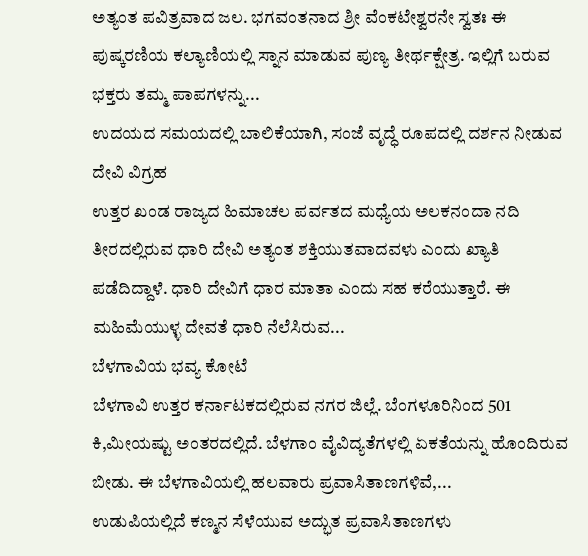ಅತ್ಯಂತ ಪವಿತ್ರವಾದ ಜಲ. ಭಗವಂತನಾದ ಶ್ರೀ ವೆಂಕಟೇಶ್ವರನೇ ಸ್ವತಃ ಈ ಪುಷ್ಕರಣಿಯ ಕಲ್ಯಾಣಿಯಲ್ಲಿ ಸ್ನಾನ ಮಾಡುವ ಪುಣ್ಯ ತೀರ್ಥಕ್ಷೇತ್ರ. ಇಲ್ಲಿಗೆ ಬರುವ ಭಕ್ತರು ತಮ್ಮ ಪಾಪಗಳನ್ನು...
ಉದಯದ ಸಮಯದಲ್ಲಿ ಬಾಲಿಕೆಯಾಗಿ, ಸಂಜೆ ವೃದ್ಧೆ ರೂಪದಲ್ಲಿ ದರ್ಶನ ನೀಡುವ ದೇವಿ ವಿಗ್ರಹ
ಉತ್ತರ ಖಂಡ ರಾಜ್ಯದ ಹಿಮಾಚಲ ಪರ್ವತದ ಮಧ್ಯೆಯ ಅಲಕನಂದಾ ನದಿ ತೀರದಲ್ಲಿರುವ ಧಾರಿ ದೇವಿ ಅತ್ಯಂತ ಶಕ್ತಿಯುತವಾದವಳು ಎಂದು ಖ್ಯಾತಿ ಪಡೆದಿದ್ದಾಳೆ. ಧಾರಿ ದೇವಿಗೆ ಧಾರ ಮಾತಾ ಎಂದು ಸಹ ಕರೆಯುತ್ತಾರೆ. ಈ ಮಹಿಮೆಯುಳ್ಳ ದೇವತೆ ಧಾರಿ ನೆಲೆಸಿರುವ...
ಬೆಳಗಾವಿಯ ಭವ್ಯ ಕೋಟೆ
ಬೆಳಗಾವಿ ಉತ್ತರ ಕರ್ನಾಟಕದಲ್ಲಿರುವ ನಗರ ಜಿಲ್ಲೆ. ಬೆಂಗಳೂರಿನಿಂದ 501 ಕಿ,ಮೀಯಷ್ಟು ಅಂತರದಲ್ಲಿದೆ. ಬೆಳಗಾಂ ವೈವಿದ್ಯತೆಗಳಲ್ಲಿ ಏಕತೆಯನ್ನು ಹೊಂದಿರುವ ಬೀಡು. ಈ ಬೆಳಗಾವಿಯಲ್ಲಿ ಹಲವಾರು ಪ್ರವಾಸಿತಾಣಗಳಿವೆ,...
ಉಡುಪಿಯಲ್ಲಿದೆ ಕಣ್ಮನ ಸೆಳೆಯುವ ಅದ್ಭುತ ಪ್ರವಾಸಿತಾಣಗಳು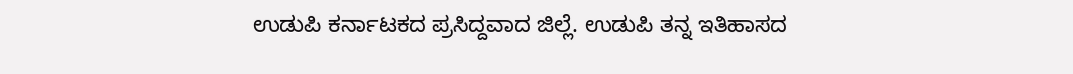ಉಡುಪಿ ಕರ್ನಾಟಕದ ಪ್ರಸಿದ್ದವಾದ ಜಿಲ್ಲೆ. ಉಡುಪಿ ತನ್ನ ಇತಿಹಾಸದ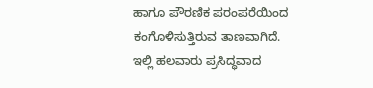ಹಾಗೂ ಪೌರಣಿಕ ಪರಂಪರೆಯಿಂದ ಕಂಗೊಳಿಸುತ್ತಿರುವ ತಾಣವಾಗಿದೆ. ಇಲ್ಲಿ ಹಲವಾರು ಪ್ರಸಿದ್ಧವಾದ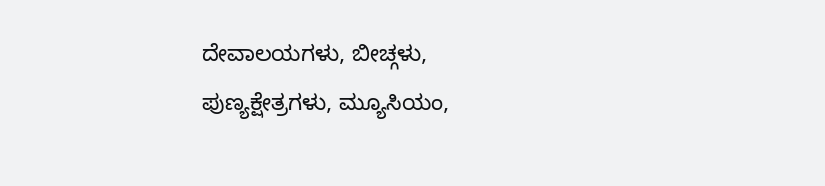ದೇವಾಲಯಗಳು, ಬೀಚ್ಗಳು, ಪುಣ್ಯಕ್ಷೇತ್ರಗಳು, ಮ್ಯೂಸಿಯಂ,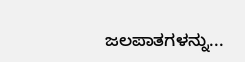ಜಲಪಾತಗಳನ್ನು...